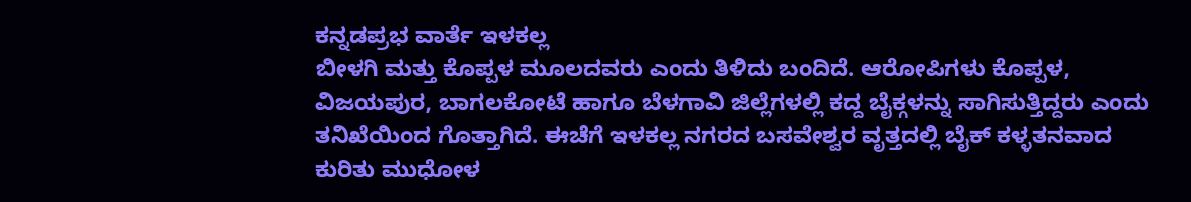ಕನ್ನಡಪ್ರಭ ವಾರ್ತೆ ಇಳಕಲ್ಲ
ಬೀಳಗಿ ಮತ್ತು ಕೊಪ್ಪಳ ಮೂಲದವರು ಎಂದು ತಿಳಿದು ಬಂದಿದೆ. ಆರೋಪಿಗಳು ಕೊಪ್ಪಳ, ವಿಜಯಪುರ, ಬಾಗಲಕೋಟೆ ಹಾಗೂ ಬೆಳಗಾವಿ ಜಿಲ್ಲೆಗಳಲ್ಲಿ ಕದ್ದ ಬೈಕ್ಗಳನ್ನು ಸಾಗಿಸುತ್ತಿದ್ದರು ಎಂದು ತನಿಖೆಯಿಂದ ಗೊತ್ತಾಗಿದೆ. ಈಚೆಗೆ ಇಳಕಲ್ಲ ನಗರದ ಬಸವೇಶ್ವರ ವೃತ್ತದಲ್ಲಿ ಬೈಕ್ ಕಳ್ಳತನವಾದ ಕುರಿತು ಮುಧೋಳ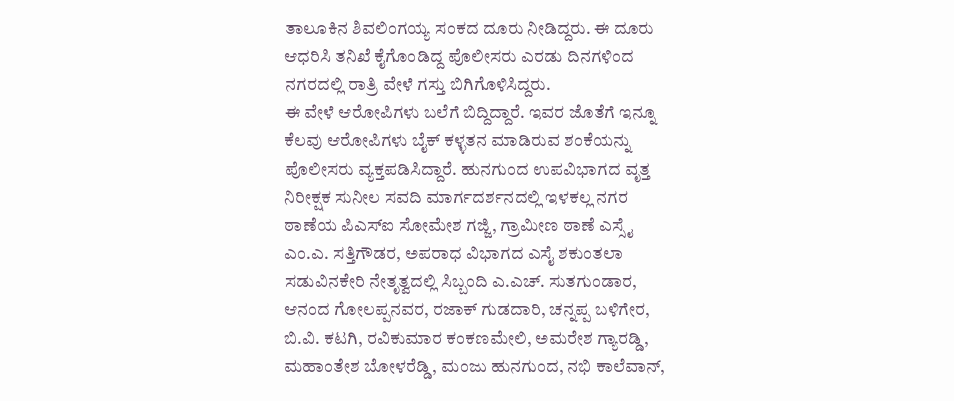ತಾಲೂಕಿನ ಶಿವಲಿಂಗಯ್ಯ ಸಂಕದ ದೂರು ನೀಡಿದ್ದರು. ಈ ದೂರು ಆಧರಿಸಿ ತನಿಖೆ ಕೈಗೊಂಡಿದ್ದ ಪೊಲೀಸರು ಎರಡು ದಿನಗಳಿಂದ ನಗರದಲ್ಲಿ ರಾತ್ರಿ ವೇಳೆ ಗಸ್ತು ಬಿಗಿಗೊಳಿಸಿದ್ದರು.
ಈ ವೇಳೆ ಆರೋಪಿಗಳು ಬಲೆಗೆ ಬಿದ್ದಿದ್ದಾರೆ. ಇವರ ಜೊತೆಗೆ ಇನ್ನೂ ಕೆಲವು ಆರೋಪಿಗಳು ಬೈಕ್ ಕಳ್ಳತನ ಮಾಡಿರುವ ಶಂಕೆಯನ್ನು ಪೊಲೀಸರು ವ್ಯಕ್ತಪಡಿಸಿದ್ದಾರೆ. ಹುನಗುಂದ ಉಪವಿಭಾಗದ ವೃತ್ತ ನಿರೀಕ್ಷಕ ಸುನೀಲ ಸವದಿ ಮಾರ್ಗದರ್ಶನದಲ್ಲಿ ಇಳಕಲ್ಲ ನಗರ ಠಾಣೆಯ ಪಿಎಸ್ಐ ಸೋಮೇಶ ಗಜ್ಜಿ, ಗ್ರಾಮೀಣ ಠಾಣೆ ಎಸ್ಸೈ ಎಂ.ಎ. ಸತ್ತಿಗೌಡರ, ಅಪರಾಧ ವಿಭಾಗದ ಎಸೈ ಶಕುಂತಲಾ ಸಡುವಿನಕೇರಿ ನೇತೃತ್ವದಲ್ಲಿ ಸಿಬ್ಬಂದಿ ಎ.ಎಚ್. ಸುತಗುಂಡಾರ, ಆನಂದ ಗೋಲಪ್ಪನವರ, ರಜಾಕ್ ಗುಡದಾರಿ, ಚನ್ನಪ್ಪ ಬಳಿಗೇರ, ಬಿ.ವಿ. ಕಟಗಿ, ರವಿಕುಮಾರ ಕಂಕಣಮೇಲಿ, ಅಮರೇಶ ಗ್ಯಾರಡ್ಡಿ, ಮಹಾಂತೇಶ ಬೋಳರೆಡ್ಡಿ, ಮಂಜು ಹುನಗುಂದ, ನಭಿ ಕಾಲೆವಾನ್,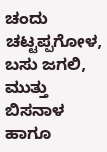ಚಂದು ಚಟ್ಟಪ್ಪಗೋಳ, ಬಸು ಜಗಲಿ, ಮುತ್ತು ಬಿಸನಾಳ ಹಾಗೂ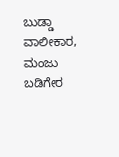ಬುಡ್ಡಾ ವಾಲೀಕಾರ, ಮಂಜು ಬಡಿಗೇರ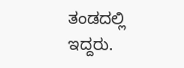ತಂಡದಲ್ಲಿ ಇದ್ದರು.